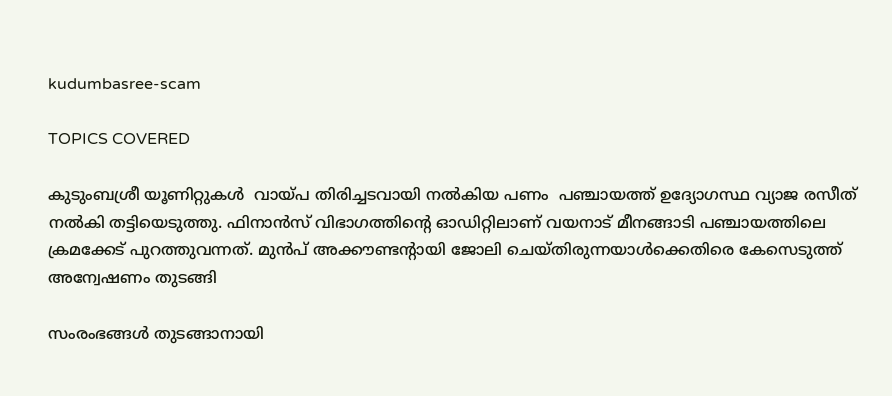kudumbasree-scam

TOPICS COVERED

കുടുംബശ്രീ യൂണിറ്റുകള്‍  വായ്പ തിരിച്ചടവായി നല്‍കിയ പണം  പഞ്ചായത്ത് ഉദ്യോഗസ്ഥ വ്യാജ രസീത് നല്‍കി തട്ടിയെടുത്തു. ഫിനാന്‍സ് വിഭാഗത്തിന്‍റെ ഓഡിറ്റിലാണ് വയനാട് മീനങ്ങാടി പഞ്ചായത്തിലെ  ക്രമക്കേട് പുറത്തുവന്നത്. മുന്‍പ് അക്കൗണ്ടന്‍റായി ജോലി ചെയ്തിരുന്നയാള്‍ക്കെതിരെ കേസെടുത്ത് അന്വേഷണം തുടങ്ങി

സംരംഭങ്ങള്‍ തുടങ്ങാനായി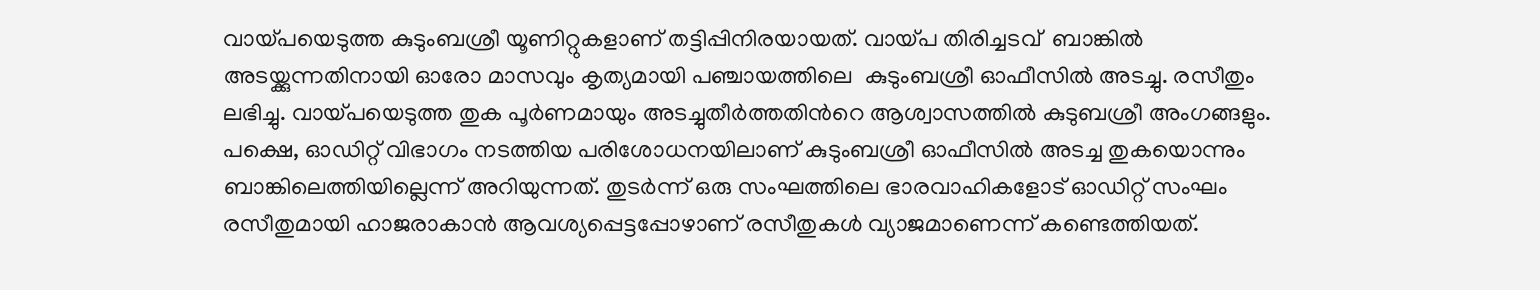വായ്പയെടുത്ത കുടുംബശ്രീ യൂണിറ്റുകളാണ് തട്ടിപ്പിനിരയായത്. വായ്പ തിരിച്ചടവ്  ബാങ്കില്‍ അടയ്ക്കുന്നതിനായി ഓരോ മാസവും കൃത്യമായി പഞ്ചായത്തിലെ  കുടുംബശ്രീ ഓഫീസില്‍ അടച്ചു. രസീതും ലഭിച്ചു. വായ്പയെടുത്ത തുക പൂര്‍ണമായും അടച്ചുതീര്‍ത്തതിന്‍റെ ആശ്വാസത്തില്‍ കുടുബശ്രീ അംഗങ്ങളും. പക്ഷെ, ഓഡിറ്റ് വിഭാഗം നടത്തിയ പരിശോധനയിലാണ് കുടുംബശ്രീ ഓഫീസില്‍ അടച്ച തുകയൊന്നും ബാങ്കിലെത്തിയില്ലെന്ന് അറിയുന്നത്. തുടര്‍ന്ന് ഒരു സംഘത്തിലെ ഭാരവാഹികളോട് ഓഡിറ്റ് സംഘം രസീതുമായി ഹാജരാകാൻ ആവശ്യപ്പെട്ടപ്പോഴാണ് രസീതുകള്‍ വ്യാജമാണെന്ന് കണ്ടെത്തിയത്.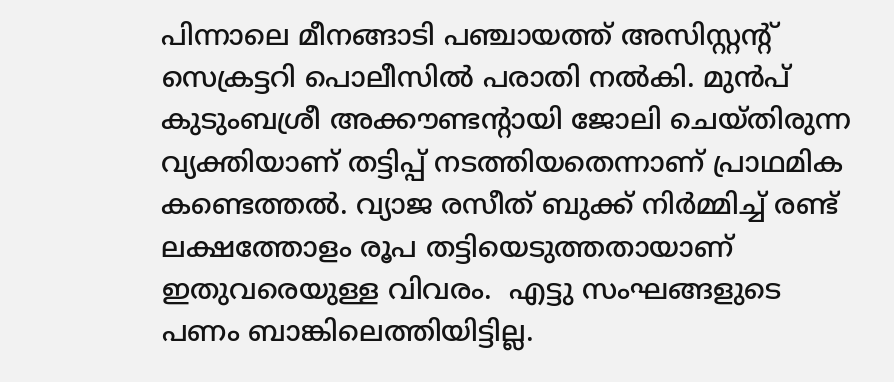പിന്നാലെ മീനങ്ങാടി പഞ്ചായത്ത് അസിസ്റ്റന്‍റ് സെക്രട്ടറി പൊലീസിൽ പരാതി നൽകി. മുൻപ് കുടുംബശ്രീ അക്കൗണ്ടന്‍റായി ജോലി ചെയ്തിരുന്ന വ്യക്തിയാണ് തട്ടിപ്പ് നടത്തിയതെന്നാണ് പ്രാഥമിക കണ്ടെത്തല്‍. വ്യാജ രസീത് ബുക്ക് നിർമ്മിച്ച് രണ്ട് ലക്ഷത്തോളം രൂപ തട്ടിയെടുത്തതായാണ് ഇതുവരെയുള്ള വിവരം.  എട്ടു സംഘങ്ങളുടെ പണം ബാങ്കിലെത്തിയിട്ടില്ല.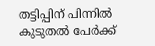തട്ടിപ്പിന് പിന്നില്‍ കുടുതല്‍ പേര്‍ക്ക്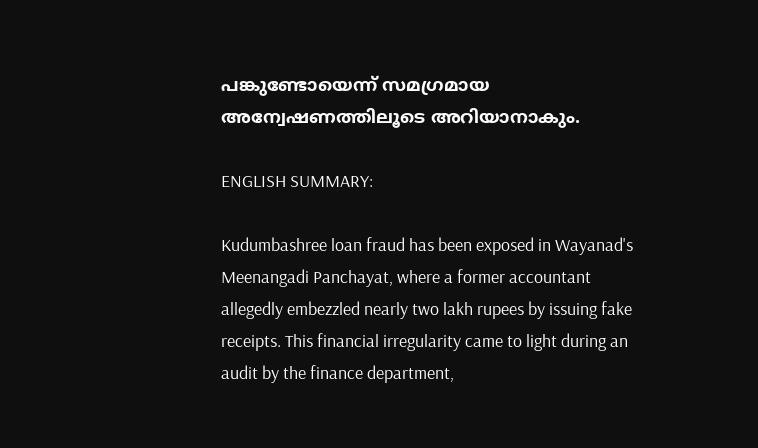പങ്കുണ്ടോയെന്ന് സമഗ്രമായ അന്വേഷണത്തിലൂടെ അറിയാനാകും.

ENGLISH SUMMARY:

Kudumbashree loan fraud has been exposed in Wayanad's Meenangadi Panchayat, where a former accountant allegedly embezzled nearly two lakh rupees by issuing fake receipts. This financial irregularity came to light during an audit by the finance department,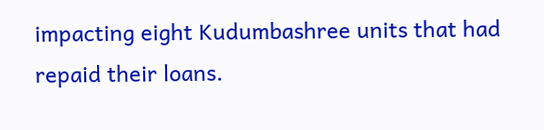impacting eight Kudumbashree units that had repaid their loans.